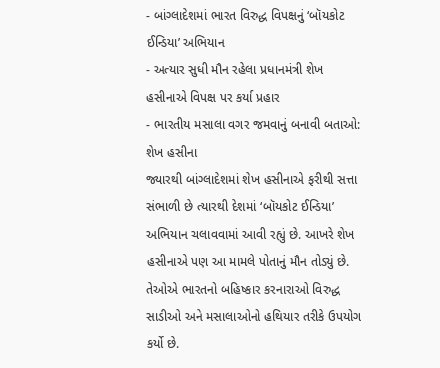- બાંગ્લાદેશમાં ભારત વિરુદ્ધ વિપક્ષનું ‘બૉયકોટ ઈન્ડિયા’ અભિયાન
- અત્યાર સુધી મૌન રહેલા પ્રધાનમંત્રી શેખ હસીનાએ વિપક્ષ પર કર્યા પ્રહાર
- ભારતીય મસાલા વગર જમવાનું બનાવી બતાઓ: શેખ હસીના
જ્યારથી બાંગ્લાદેશમાં શેખ હસીનાએ ફરીથી સત્તા સંભાળી છે ત્યારથી દેશમાં ‘બૉયકોટ ઈન્ડિયા’ અભિયાન ચલાવવામાં આવી રહ્યું છે. આખરે શેખ હસીનાએ પણ આ મામલે પોતાનું મૌન તોડ્યું છે. તેઓએ ભારતનો બહિષ્કાર કરનારાઓ વિરુદ્ધ સાડીઓ અને મસાલાઓનો હથિયાર તરીકે ઉપયોગ કર્યો છે.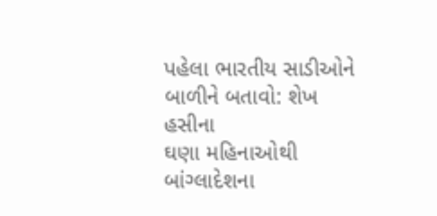પહેલા ભારતીય સાડીઓને બાળીને બતાવો: શેખ હસીના
ઘણા મહિનાઓથી બાંગ્લાદેશના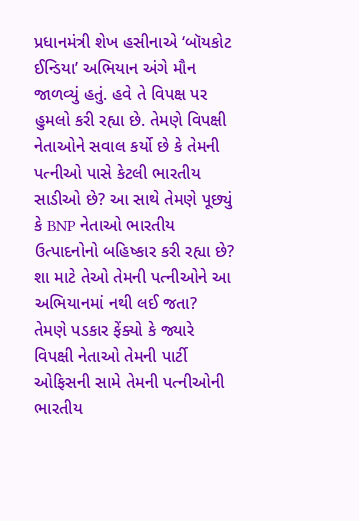પ્રધાનમંત્રી શેખ હસીનાએ ‘બૉયકોટ ઈન્ડિયા’ અભિયાન અંગે મૌન જાળવ્યું હતું. હવે તે વિપક્ષ પર હુમલો કરી રહ્યા છે. તેમણે વિપક્ષી નેતાઓને સવાલ કર્યો છે કે તેમની પત્નીઓ પાસે કેટલી ભારતીય સાડીઓ છે? આ સાથે તેમણે પૂછ્યું કે BNP નેતાઓ ભારતીય ઉત્પાદનોનો બહિષ્કાર કરી રહ્યા છે? શા માટે તેઓ તેમની પત્નીઓને આ અભિયાનમાં નથી લઈ જતા?
તેમણે પડકાર ફેંક્યો કે જ્યારે વિપક્ષી નેતાઓ તેમની પાર્ટી ઓફિસની સામે તેમની પત્નીઓની ભારતીય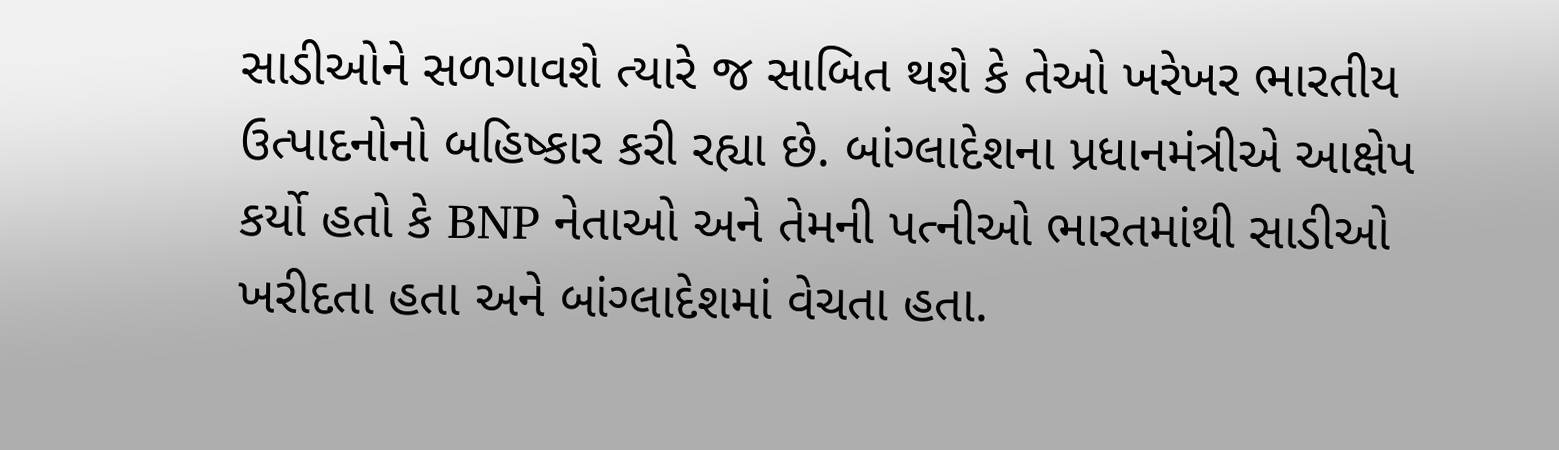સાડીઓને સળગાવશે ત્યારે જ સાબિત થશે કે તેઓ ખરેખર ભારતીય ઉત્પાદનોનો બહિષ્કાર કરી રહ્યા છે. બાંગ્લાદેશના પ્રધાનમંત્રીએ આક્ષેપ કર્યો હતો કે BNP નેતાઓ અને તેમની પત્નીઓ ભારતમાંથી સાડીઓ ખરીદતા હતા અને બાંગ્લાદેશમાં વેચતા હતા.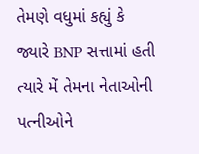તેમણે વધુમાં કહ્યું કે જ્યારે BNP સત્તામાં હતી ત્યારે મેં તેમના નેતાઓની પત્નીઓને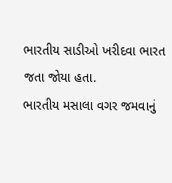ભારતીય સાડીઓ ખરીદવા ભારત જતા જોયા હતા.
ભારતીય મસાલા વગર જમવાનું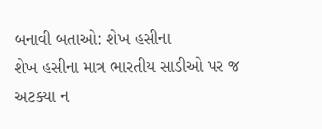બનાવી બતાઓ: શેખ હસીના
શેખ હસીના માત્ર ભારતીય સાડીઓ પર જ અટક્યા ન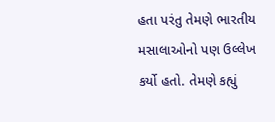હતા પરંતુ તેમણે ભારતીય મસાલાઓનો પણ ઉલ્લેખ કર્યો હતો. તેમણે કહ્યું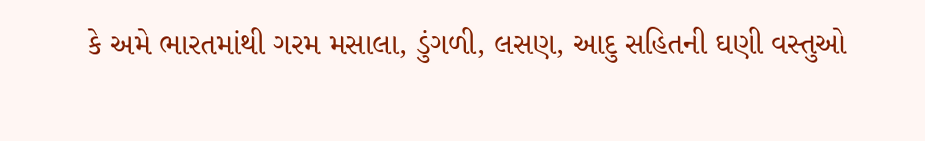કે અમે ભારતમાંથી ગરમ મસાલા, ડુંગળી, લસણ, આદુ સહિતની ઘણી વસ્તુઓ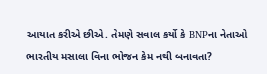આયાત કરીએ છીએ. તેમણે સવાલ કર્યો કે BNPના નેતાઓ ભારતીય મસાલા વિના ભોજન કેમ નથી બનાવતા?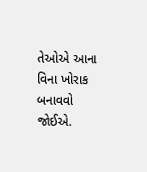તેઓએ આના વિના ખોરાક બનાવવો જોઈએ.